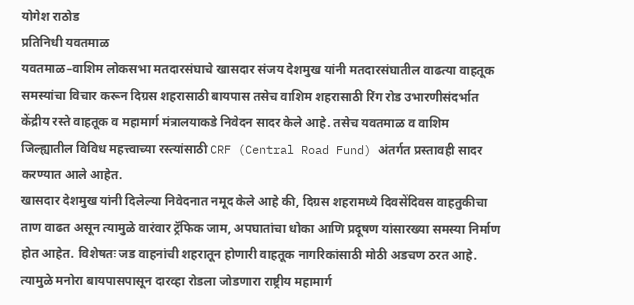योगेश राठोड
प्रतिनिधी यवतमाळ
यवतमाळ–वाशिम लोकसभा मतदारसंघाचे खासदार संजय देशमुख यांनी मतदारसंघातील वाढत्या वाहतूक समस्यांचा विचार करून दिग्रस शहरासाठी बायपास तसेच वाशिम शहरासाठी रिंग रोड उभारणीसंदर्भात केंद्रीय रस्ते वाहतूक व महामार्ग मंत्रालयाकडे निवेदन सादर केले आहे. तसेच यवतमाळ व वाशिम जिल्ह्यातील विविध महत्त्वाच्या रस्त्यांसाठी CRF (Central Road Fund) अंतर्गत प्रस्तावही सादर करण्यात आले आहेत.
खासदार देशमुख यांनी दिलेल्या निवेदनात नमूद केले आहे की, दिग्रस शहरामध्ये दिवसेंदिवस वाहतुकीचा ताण वाढत असून त्यामुळे वारंवार ट्रॅफिक जाम, अपघातांचा धोका आणि प्रदूषण यांसारख्या समस्या निर्माण होत आहेत. विशेषतः जड वाहनांची शहरातून होणारी वाहतूक नागरिकांसाठी मोठी अडचण ठरत आहे. त्यामुळे मनोरा बायपासपासून दारव्हा रोडला जोडणारा राष्ट्रीय महामार्ग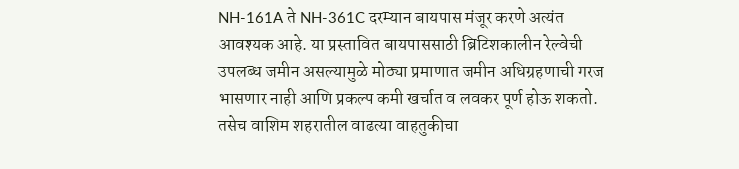NH-161A ते NH-361C दरम्यान बायपास मंजूर करणे अत्यंत आवश्यक आहे. या प्रस्तावित बायपाससाठी ब्रिटिशकालीन रेल्वेची उपलब्ध जमीन असल्यामुळे मोठ्या प्रमाणात जमीन अधिग्रहणाची गरज भासणार नाही आणि प्रकल्प कमी खर्चात व लवकर पूर्ण होऊ शकतो.
तसेच वाशिम शहरातील वाढत्या वाहतुकीचा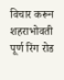विचार करून शहराभोवती पूर्ण रिंग रोड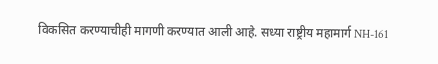विकसित करण्याचीही मागणी करण्यात आली आहे. सध्या राष्ट्रीय महामार्ग NH-161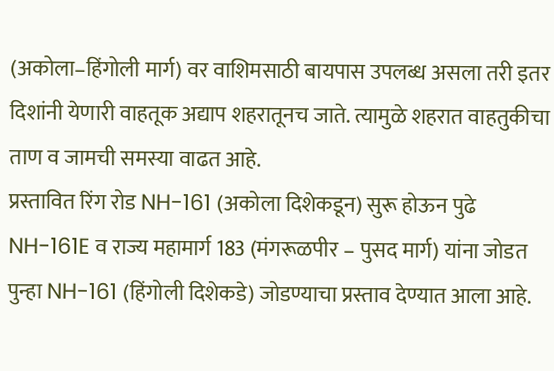(अकोला–हिंगोली मार्ग) वर वाशिमसाठी बायपास उपलब्ध असला तरी इतर दिशांनी येणारी वाहतूक अद्याप शहरातूनच जाते. त्यामुळे शहरात वाहतुकीचा ताण व जामची समस्या वाढत आहे.
प्रस्तावित रिंग रोड NH-161 (अकोला दिशेकडून) सुरू होऊन पुढे NH-161E व राज्य महामार्ग 183 (मंगरूळपीर – पुसद मार्ग) यांना जोडत पुन्हा NH-161 (हिंगोली दिशेकडे) जोडण्याचा प्रस्ताव देण्यात आला आहे.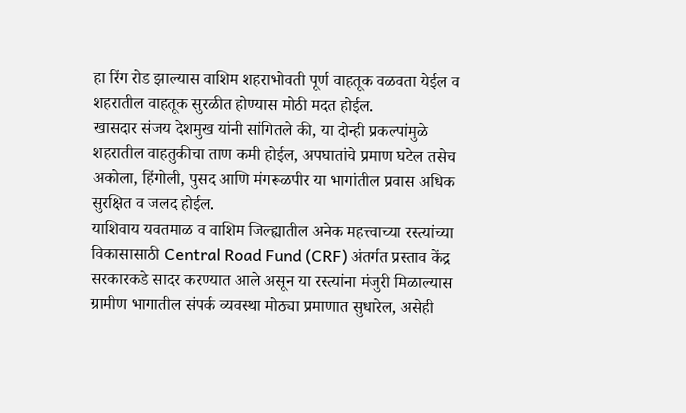हा रिंग रोड झाल्यास वाशिम शहराभोवती पूर्ण वाहतूक वळवता येईल व शहरातील वाहतूक सुरळीत होण्यास मोठी मदत होईल.
खासदार संजय देशमुख यांनी सांगितले की, या दोन्ही प्रकल्पांमुळे शहरातील वाहतुकीचा ताण कमी होईल, अपघातांचे प्रमाण घटेल तसेच अकोला, हिंगोली, पुसद आणि मंगरूळपीर या भागांतील प्रवास अधिक सुरक्षित व जलद होईल.
याशिवाय यवतमाळ व वाशिम जिल्ह्यातील अनेक महत्त्वाच्या रस्त्यांच्या विकासासाठी Central Road Fund (CRF) अंतर्गत प्रस्ताव केंद्र सरकारकडे सादर करण्यात आले असून या रस्त्यांना मंजुरी मिळाल्यास ग्रामीण भागातील संपर्क व्यवस्था मोठ्या प्रमाणात सुधारेल, असेही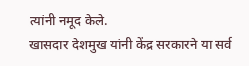त्यांनी नमूद केले.
खासदार देशमुख यांनी केंद्र सरकारने या सर्व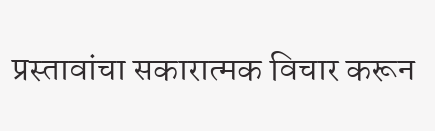प्रस्तावांचा सकारात्मक विचार करून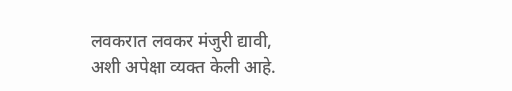लवकरात लवकर मंजुरी द्यावी, अशी अपेक्षा व्यक्त केली आहे.